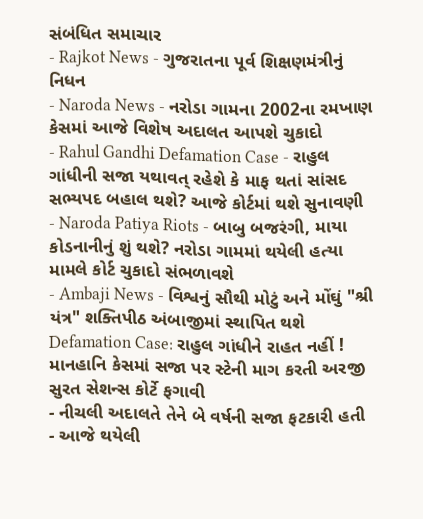સંબંધિત સમાચાર
- Rajkot News - ગુજરાતના પૂર્વ શિક્ષણમંત્રીનું નિધન
- Naroda News - નરોડા ગામના 2002ના રમખાણ કેસમાં આજે વિશેષ અદાલત આપશે ચુકાદો
- Rahul Gandhi Defamation Case - રાહુલ ગાંધીની સજા યથાવત્ રહેશે કે માફ થતાં સાંસદ સભ્યપદ બહાલ થશે? આજે કોર્ટમાં થશે સુનાવણી
- Naroda Patiya Riots - બાબુ બજરંગી, માયા કોડનાનીનું શું થશે? નરોડા ગામમાં થયેલી હત્યા મામલે કોર્ટ ચુકાદો સંભળાવશે
- Ambaji News - વિશ્વનું સૌથી મોટું અને મોંઘું "શ્રી યંત્ર" શક્તિપીઠ અંબાજીમાં સ્થાપિત થશે
Defamation Case: રાહુલ ગાંધીને રાહત નહીં ! માનહાનિ કેસમાં સજા પર સ્ટેની માગ કરતી અરજી સુરત સેશન્સ કોર્ટે ફગાવી
- નીચલી અદાલતે તેને બે વર્ષની સજા ફટકારી હતી
- આજે થયેલી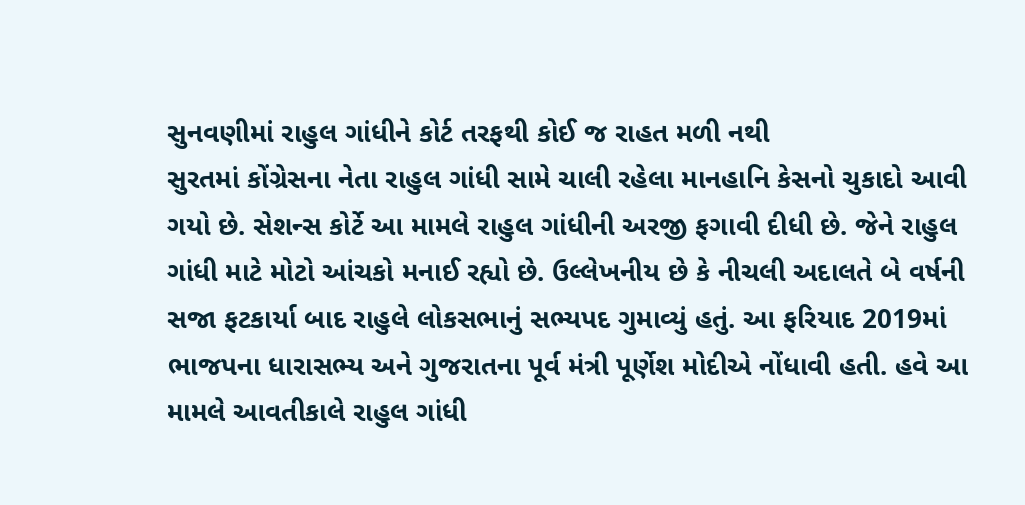સુનવણીમાં રાહુલ ગાંધીને કોર્ટ તરફથી કોઈ જ રાહત મળી નથી
સુરતમાં કોંગ્રેસના નેતા રાહુલ ગાંધી સામે ચાલી રહેલા માનહાનિ કેસનો ચુકાદો આવી ગયો છે. સેશન્સ કોર્ટે આ મામલે રાહુલ ગાંધીની અરજી ફગાવી દીધી છે. જેને રાહુલ ગાંધી માટે મોટો આંચકો મનાઈ રહ્યો છે. ઉલ્લેખનીય છે કે નીચલી અદાલતે બે વર્ષની સજા ફટકાર્યા બાદ રાહુલે લોકસભાનું સભ્યપદ ગુમાવ્યું હતું. આ ફરિયાદ 2019માં ભાજપના ધારાસભ્ય અને ગુજરાતના પૂર્વ મંત્રી પૂર્ણેશ મોદીએ નોંધાવી હતી. હવે આ મામલે આવતીકાલે રાહુલ ગાંધી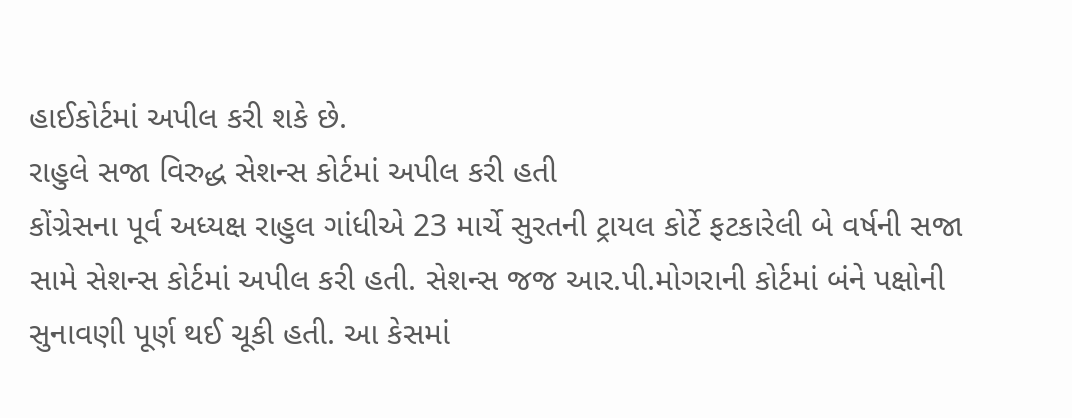હાઈકોર્ટમાં અપીલ કરી શકે છે.
રાહુલે સજા વિરુદ્ધ સેશન્સ કોર્ટમાં અપીલ કરી હતી
કોંગ્રેસના પૂર્વ અધ્યક્ષ રાહુલ ગાંધીએ 23 માર્ચે સુરતની ટ્રાયલ કોર્ટે ફટકારેલી બે વર્ષની સજા સામે સેશન્સ કોર્ટમાં અપીલ કરી હતી. સેશન્સ જજ આર.પી.મોગરાની કોર્ટમાં બંને પક્ષોની સુનાવણી પૂર્ણ થઈ ચૂકી હતી. આ કેસમાં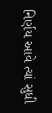નિર્ણય આવે ત્યાં સુધી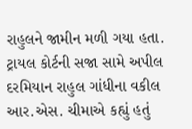રાહુલને જામીન મળી ગયા હતા. ટ્રાયલ કોર્ટની સજા સામે અપીલ દરમિયાન રાહુલ ગાંધીના વકીલ આર.એસ. ચીમાએ કહ્યું હતું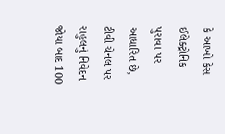કે આખો કેસ ઈલેક્ટ્રોનિક પુરાવા પર આધારિત છે, ટીવી ચેનલ પર રાહુલનું નિવેદન જોયા બાદ 100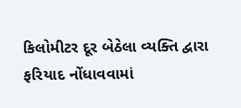કિલોમીટર દૂર બેઠેલા વ્યક્તિ દ્વારા ફરિયાદ નોંધાવવામાં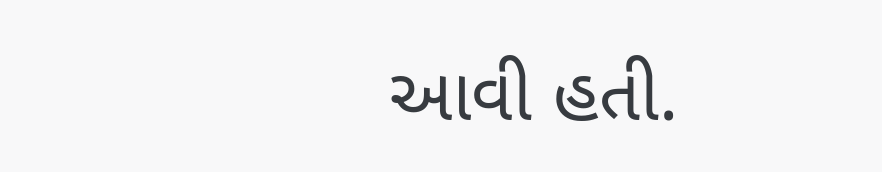આવી હતી.